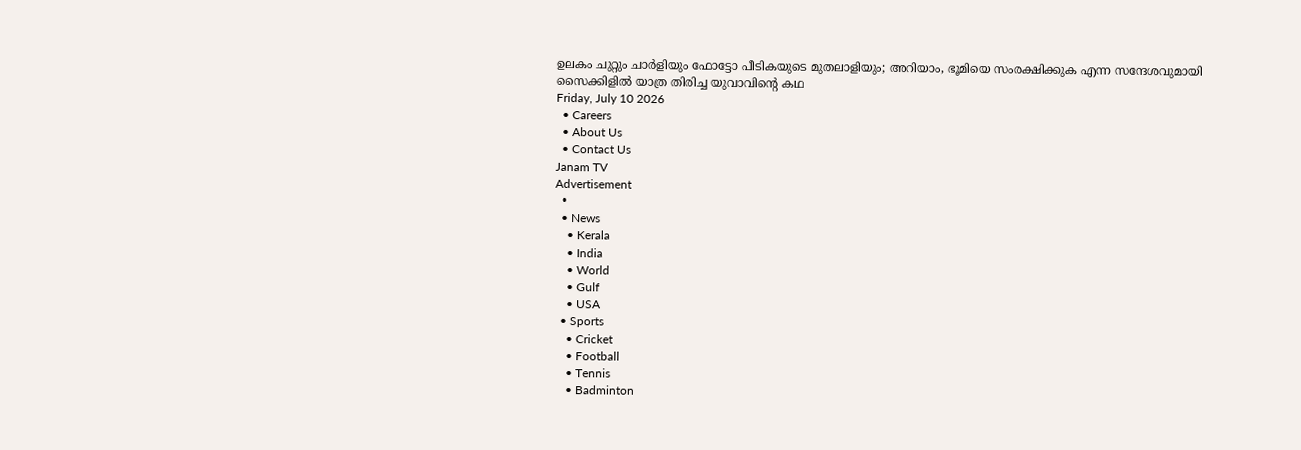ഉലകം ചുറ്റും ചാർളിയും ഫോട്ടോ പീടികയുടെ മുതലാളിയും; അറിയാം, ഭൂമിയെ സംരക്ഷിക്കുക എന്ന സന്ദേശവുമായി സൈക്കിളിൽ യാത്ര തിരിച്ച യുവാവിന്റെ കഥ
Friday, July 10 2026
  • Careers
  • About Us
  • Contact Us
Janam TV
Advertisement
  •
  • News
    • Kerala
    • India
    • World
    • Gulf
    • USA
  • Sports
    • Cricket
    • Football
    • Tennis
    • Badminton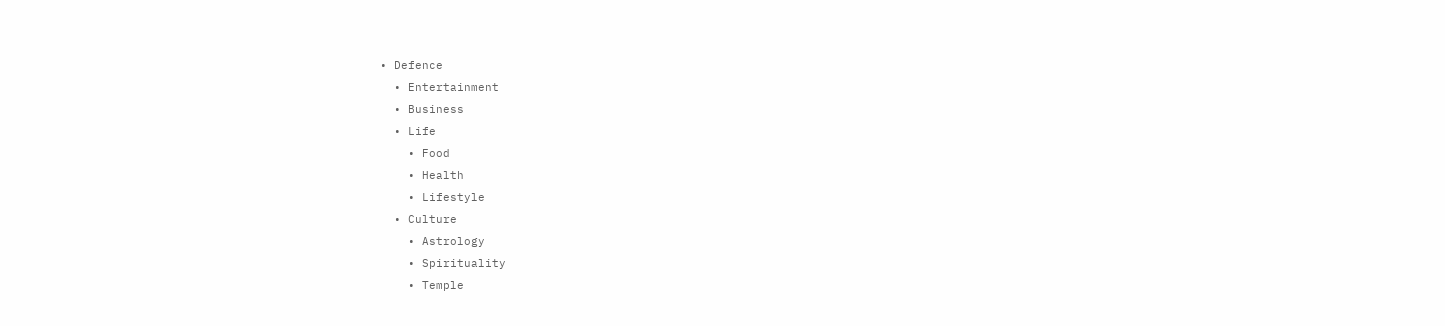• Defence
  • Entertainment
  • Business
  • Life
    • Food
    • Health
    • Lifestyle
  • Culture
    • Astrology
    • Spirituality
    • Temple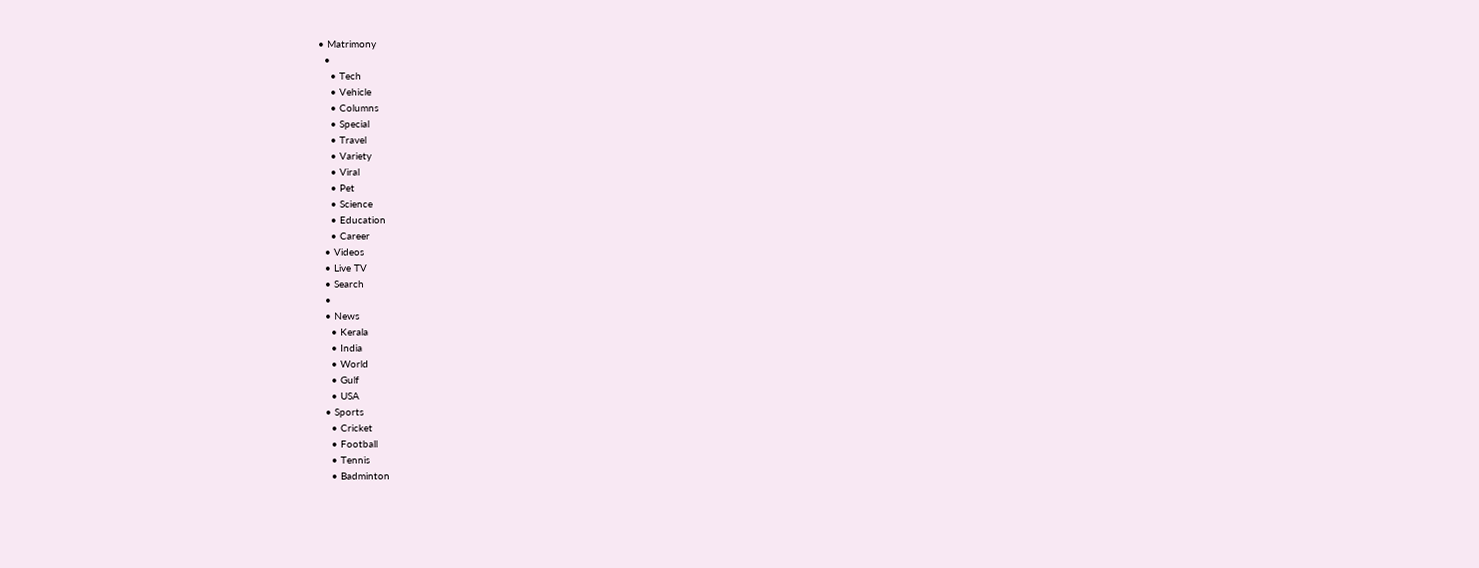• Matrimony
  •
    • Tech
    • Vehicle
    • Columns
    • Special
    • Travel
    • Variety
    • Viral
    • Pet
    • Science
    • Education
    • Career
  • Videos
  • Live TV
  • Search
  •
  • News
    • Kerala
    • India
    • World
    • Gulf
    • USA
  • Sports
    • Cricket
    • Football
    • Tennis
    • Badminton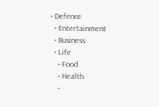• Defence
  • Entertainment
  • Business
  • Life
    • Food
    • Health
    •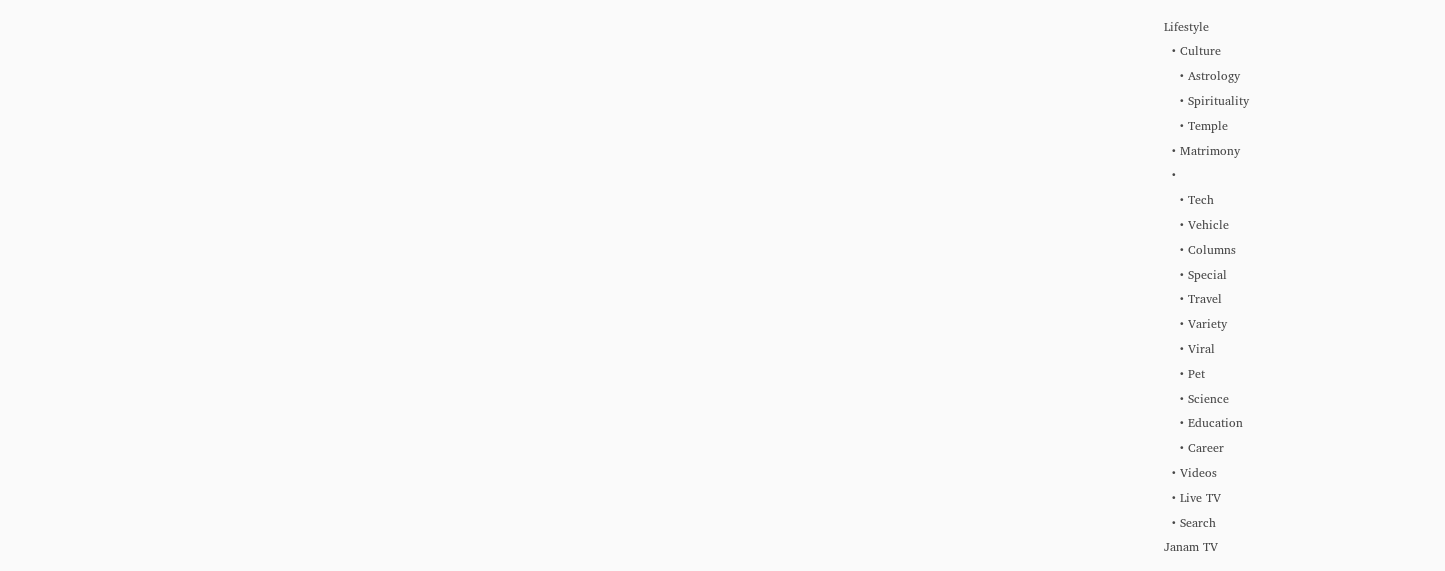Lifestyle
  • Culture
    • Astrology
    • Spirituality
    • Temple
  • Matrimony
  •
    • Tech
    • Vehicle
    • Columns
    • Special
    • Travel
    • Variety
    • Viral
    • Pet
    • Science
    • Education
    • Career
  • Videos
  • Live TV
  • Search
Janam TV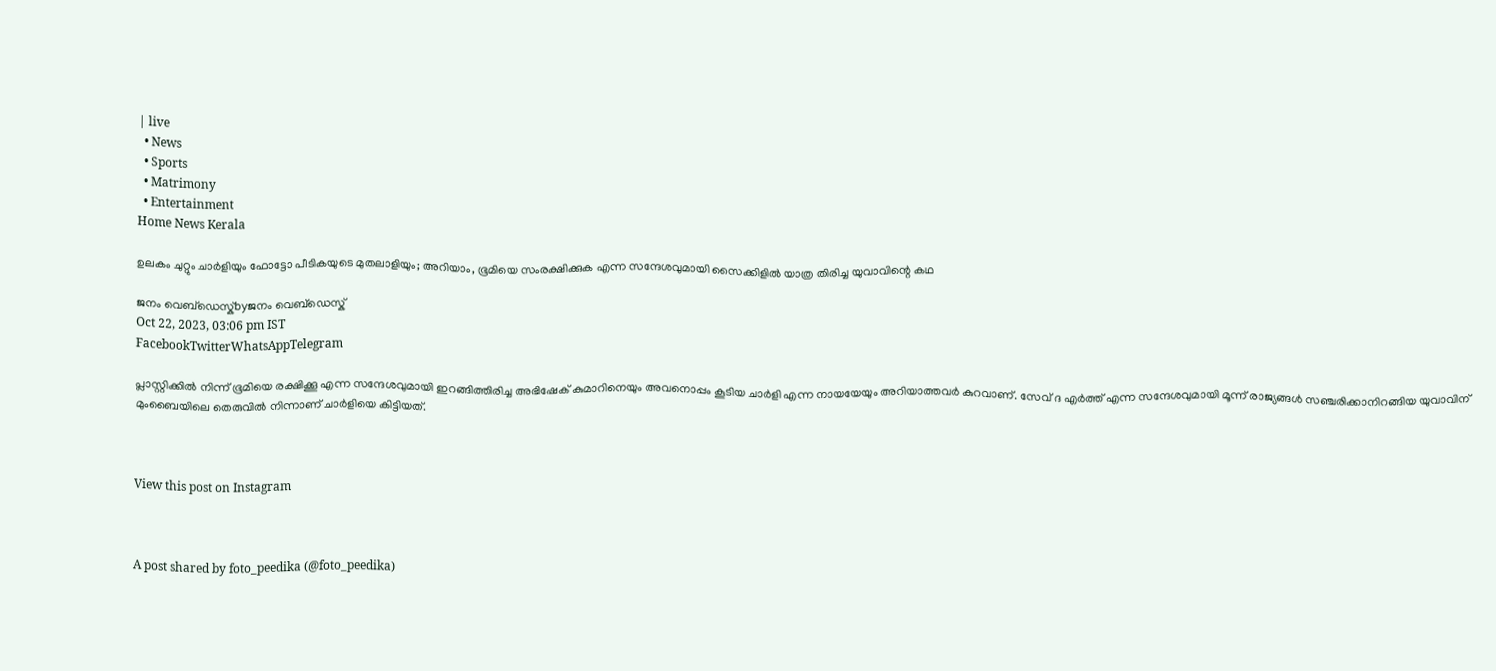| live
  • News
  • Sports
  • Matrimony
  • Entertainment
Home News Kerala

ഉലകം ചുറ്റും ചാർളിയും ഫോട്ടോ പീടികയുടെ മുതലാളിയും; അറിയാം, ഭൂമിയെ സംരക്ഷിക്കുക എന്ന സന്ദേശവുമായി സൈക്കിളിൽ യാത്ര തിരിച്ച യുവാവിന്റെ കഥ

ജനം വെബ്‌ഡെസ്ക്byജനം വെബ്‌ഡെസ്ക്
Oct 22, 2023, 03:06 pm IST
FacebookTwitterWhatsAppTelegram

പ്ലാസ്റ്റിക്കിൽ നിന്ന് ഭൂമിയെ രക്ഷിക്കൂ എന്ന സന്ദേശവുമായി ഇറങ്ങിത്തിരിച്ച അഭിഷേക് കുമാറിനെയും അവനൊപ്പം കൂടിയ ചാർളി എന്ന നായയേയും അറിയാത്തവർ കുറവാണ്. സേവ് ദ എർത്ത് എന്ന സന്ദേശവുമായി മൂന്ന് രാജ്യങ്ങൾ സഞ്ചരിക്കാനിറങ്ങിയ യുവാവിന് മുംബൈയിലെ തെരുവിൽ നിന്നാണ് ചാർളിയെ കിട്ടിയത്.



View this post on Instagram



A post shared by foto_peedika (@foto_peedika)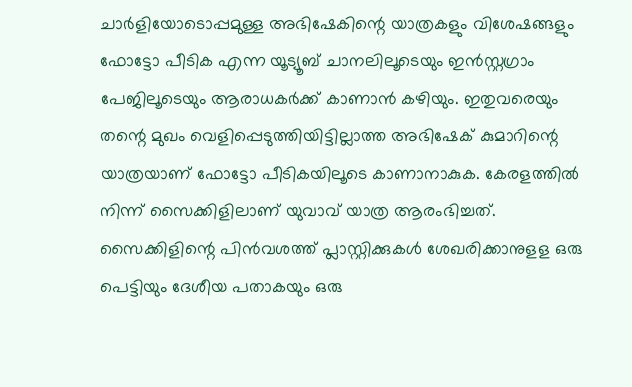ചാർളിയോടൊപ്പമുള്ള അഭിഷേകിന്റെ യാത്രകളും വിശേഷങ്ങളും ഫോട്ടോ പീടിക എന്ന യൂട്യൂബ് ചാനലിലൂടെയും ഇൻസ്റ്റഗ്രാം പേജിലൂടെയും ആരാധകർക്ക് കാണാൻ കഴിയും. ഇതുവരെയും തന്റെ മുഖം വെളിപ്പെടുത്തിയിട്ടില്ലാത്ത അഭിഷേക് കുമാറിന്റെ യാത്രയാണ് ഫോട്ടോ പീടികയിലൂടെ കാണാനാകുക. കേരളത്തിൽ നിന്ന് സൈക്കിളിലാണ് യുവാവ് യാത്ര ആരംഭിച്ചത്. സൈക്കിളിന്റെ പിൻവശത്ത് പ്ലാസ്റ്റിക്കുകൾ ശേഖരിക്കാനുളള ഒരു പെട്ടിയും ദേശീയ പതാകയും ഒരു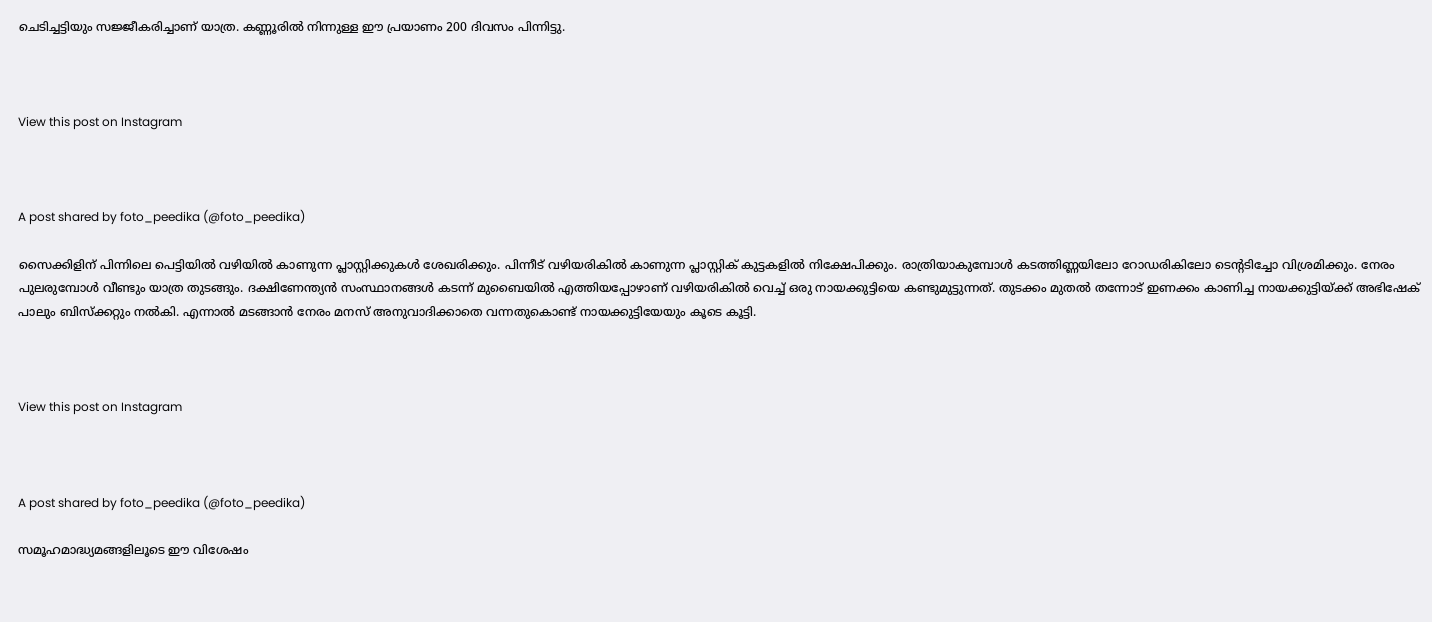ചെടിച്ചട്ടിയും സജ്ജീകരിച്ചാണ് യാത്ര. കണ്ണൂരിൽ നിന്നുള്ള ഈ പ്രയാണം 200 ദിവസം പിന്നിട്ടു.



View this post on Instagram



A post shared by foto_peedika (@foto_peedika)

സൈക്കിളിന് പിന്നിലെ പെട്ടിയിൽ വഴിയിൽ കാണുന്ന പ്ലാസ്റ്റിക്കുകൾ ശേഖരിക്കും. പിന്നീട് വഴിയരികിൽ കാണുന്ന പ്ലാസ്റ്റിക് കുട്ടകളിൽ നിക്ഷേപിക്കും. രാത്രിയാകുമ്പോൾ കടത്തിണ്ണയിലോ റോഡരികിലോ ടെന്റടിച്ചോ വിശ്രമിക്കും. നേരം പുലരുമ്പോൾ വീണ്ടും യാത്ര തുടങ്ങും. ദക്ഷിണേന്ത്യൻ സംസ്ഥാനങ്ങൾ കടന്ന് മുബൈയിൽ എത്തിയപ്പോഴാണ് വഴിയരികിൽ വെച്ച് ഒരു നായക്കുട്ടിയെ കണ്ടുമുട്ടുന്നത്. തുടക്കം മുതൽ തന്നോട് ഇണക്കം കാണിച്ച നായക്കുട്ടിയ്‌ക്ക് അഭിഷേക് പാലും ബിസ്‌ക്കറ്റും നൽകി. എന്നാൽ മടങ്ങാൻ നേരം മനസ് അനുവാദിക്കാതെ വന്നതുകൊണ്ട് നായക്കുട്ടിയേയും കൂടെ കൂട്ടി.



View this post on Instagram



A post shared by foto_peedika (@foto_peedika)

സമൂഹമാദ്ധ്യമങ്ങളിലൂടെ ഈ വിശേഷം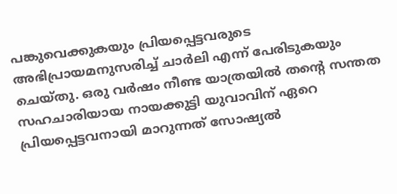പങ്കുവെക്കുകയും പ്രിയപ്പെട്ടവരുടെ അഭിപ്രായമനുസരിച്ച് ചാർലി എന്ന് പേരിടുകയും ചെയ്തു. ഒരു വർഷം നീണ്ട യാത്രയിൽ തന്റെ സന്തത സഹചാരിയായ നായക്കുട്ടി യുവാവിന് ഏറെ പ്രിയപ്പെട്ടവനായി മാറുന്നത് സോഷ്യൽ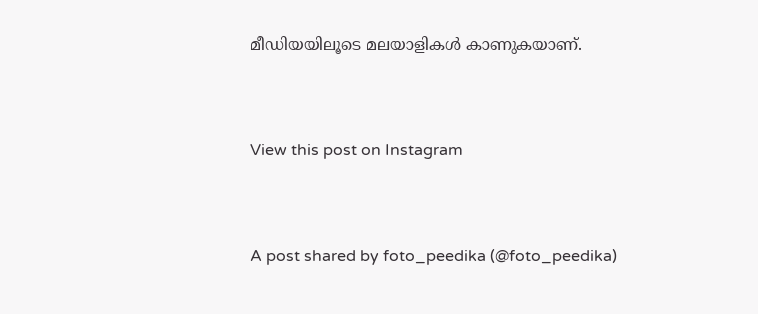മീഡിയയിലൂടെ മലയാളികൾ കാണുകയാണ്.



View this post on Instagram



A post shared by foto_peedika (@foto_peedika)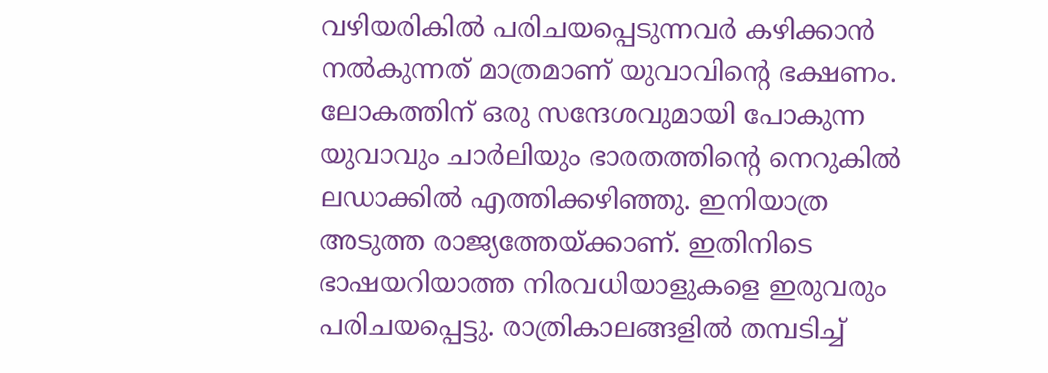വഴിയരികിൽ പരിചയപ്പെടുന്നവർ കഴിക്കാൻ നൽകുന്നത് മാത്രമാണ് യുവാവിന്റെ ഭക്ഷണം. ലോകത്തിന് ഒരു സന്ദേശവുമായി പോകുന്ന യുവാവും ചാർലിയും ഭാരതത്തിന്റെ നെറുകിൽ ലഡാക്കിൽ എത്തിക്കഴിഞ്ഞു. ഇനിയാത്ര അടുത്ത രാജ്യത്തേയ്‌ക്കാണ്. ഇതിനിടെ ഭാഷയറിയാത്ത നിരവധിയാളുകളെ ഇരുവരും പരിചയപ്പെട്ടു. രാത്രികാലങ്ങളിൽ തമ്പടിച്ച്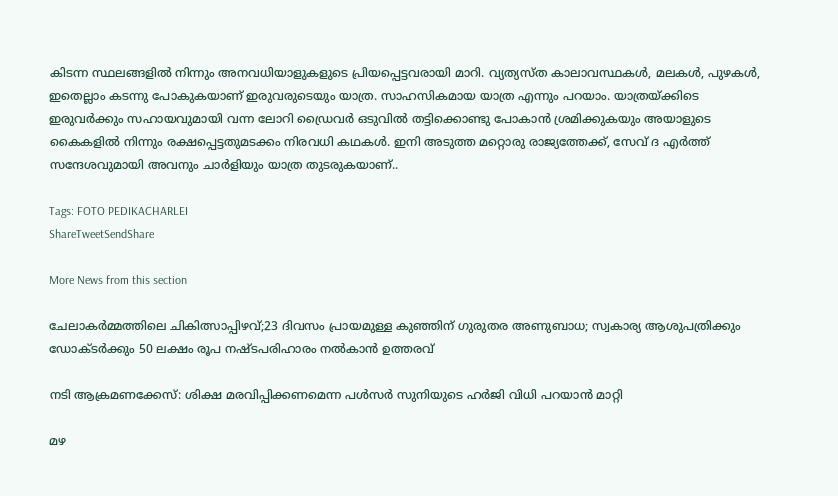കിടന്ന സ്ഥലങ്ങളിൽ നിന്നും അനവധിയാളുകളുടെ പ്രിയപ്പെട്ടവരായി മാറി. വ്യത്യസ്ത കാലാവസ്ഥകൾ, മലകൾ, പുഴകൾ, ഇതെല്ലാം കടന്നു പോകുകയാണ് ഇരുവരുടെയും യാത്ര. സാഹസികമായ യാത്ര എന്നും പറയാം. യാത്രയ്‌ക്കിടെ ഇരുവർക്കും സഹായവുമായി വന്ന ലോറി ഡ്രൈവർ ഒടുവിൽ തട്ടിക്കൊണ്ടു പോകാൻ ശ്രമിക്കുകയും അയാളുടെ കൈകളിൽ നിന്നും രക്ഷപ്പെട്ടതുമടക്കം നിരവധി കഥകൾ. ഇനി അടുത്ത മറ്റൊരു രാജ്യത്തേക്ക്, സേവ് ദ എർത്ത് സന്ദേശവുമായി അവനും ചാർളിയും യാത്ര തുടരുകയാണ്..

Tags: FOTO PEDIKACHARLEI
ShareTweetSendShare

More News from this section

ചേലാകർമ്മത്തിലെ ചികിത്സാപ്പിഴവ്;23 ദിവസം പ്രായമുള്ള കുഞ്ഞിന് ഗുരുതര അണുബാധ; സ്വകാര്യ ആശുപത്രിക്കും ഡോക്ടർക്കും 50 ലക്ഷം രൂപ നഷ്ടപരിഹാരം നൽകാൻ ഉത്തരവ്

നടി ആക്രമണക്കേസ്: ശിക്ഷ മരവിപ്പിക്കണമെന്ന പൾസർ സുനിയുടെ ഹർജി വിധി പറയാൻ മാറ്റി

മഴ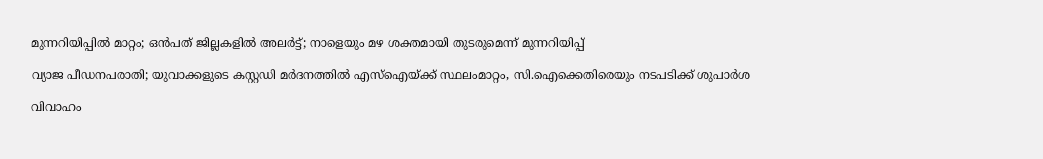മുന്നറിയിപ്പില്‍ മാറ്റം; ഒന്‍പത് ജില്ലകളില്‍ അലര്‍ട്ട്; നാളെയും മഴ ശക്തമായി തുടരുമെന്ന് മുന്നറിയിപ്പ്

വ്യാജ പീഡനപരാതി; യുവാക്കളുടെ കസ്റ്റഡി മര്‍ദനത്തില്‍ എസ്ഐയ്‌ക്ക് സ്ഥലംമാറ്റം, സി.ഐക്കെതിരെയും നടപടിക്ക് ശുപാര്‍ശ

വിവാഹം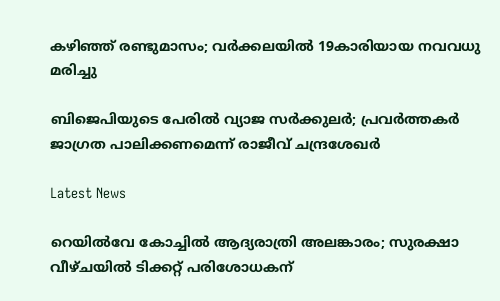കഴിഞ്ഞ് രണ്ടുമാസം; വര്‍ക്കലയില്‍ 19കാരിയായ നവവധു മരിച്ചു

ബിജെപിയുടെ പേരില്‍ വ്യാജ സര്‍ക്കുലര്‍; പ്രവര്‍ത്തകര്‍ ജാഗ്രത പാലിക്കണമെന്ന് രാജീവ് ചന്ദ്രശേഖര്‍

Latest News

റെയിൽവേ കോച്ചിൽ ആദ്യരാത്രി അലങ്കാരം; സുരക്ഷാ വീഴ്ചയിൽ ടിക്കറ്റ് പരിശോധകന്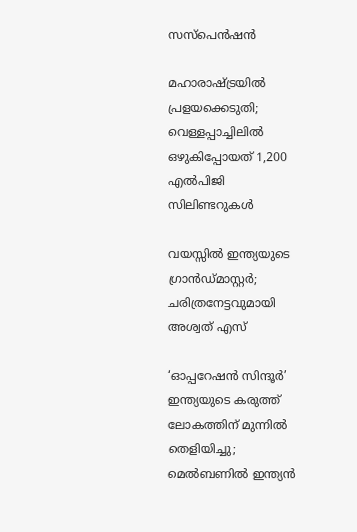സസ്പെൻഷൻ

മഹാരാഷ്‌ട്രയിൽ പ്രളയക്കെടുതി; വെള്ളപ്പാച്ചിലിൽ ഒഴുകിപ്പോയത് 1,200 എൽപിജി സിലിണ്ടറുകൾ

വയസ്സില്‍ ഇന്ത്യയുടെ ഗ്രാന്‍ഡ്മാസ്റ്റര്‍; ചരിത്രനേട്ടവുമായി അശ്വത് എസ്

‘ഓപ്പറേഷന്‍ സിന്ദൂര്‍’ ഇന്ത്യയുടെ കരുത്ത് ലോകത്തിന് മുന്നില്‍ തെളിയിച്ചു; മെല്‍ബണില്‍ ഇന്ത്യന്‍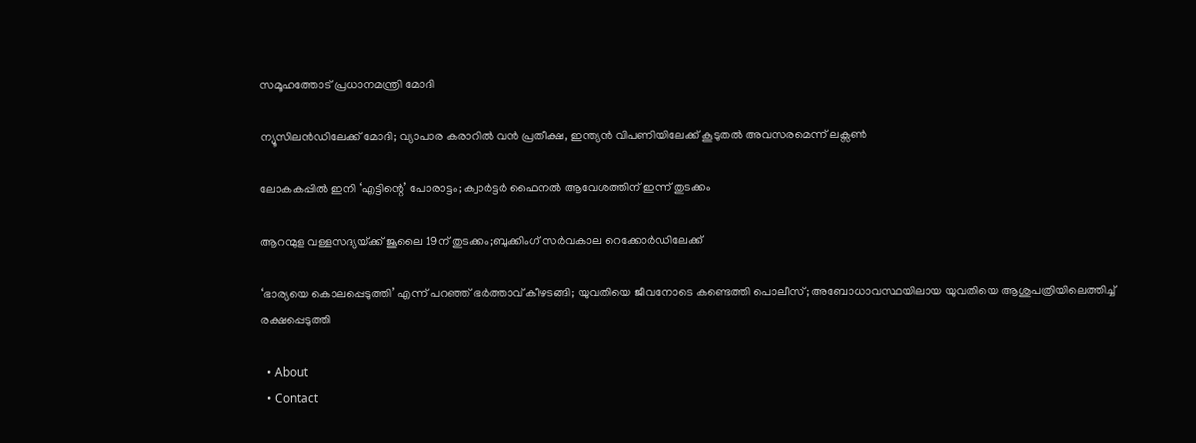സമൂഹത്തോട് പ്രധാനമന്ത്രി മോദി

ന്യൂസിലന്‍ഡിലേക്ക് മോദി; വ്യാപാര കരാറില്‍ വന്‍ പ്രതീക്ഷ, ഇന്ത്യന്‍ വിപണിയിലേക്ക് കൂടുതല്‍ അവസരമെന്ന് ലക്സണ്‍

ലോകകപ്പില്‍ ഇനി ‘എട്ടിന്റെ’ പോരാട്ടം; ക്വാര്‍ട്ടര്‍ ഫൈനല്‍ ആവേശത്തിന് ഇന്ന് തുടക്കം

ആറന്മുള വള്ളസദ്യയ്‌ക്ക് ജൂലൈ 19ന് തുടക്കം;ബുക്കിംഗ് സർവകാല റെക്കോർഡിലേക്ക്

‘ഭാര്യയെ കൊലപ്പെടുത്തി’ എന്ന് പറഞ്ഞ് ഭർത്താവ് കീഴടങ്ങി; യുവതിയെ ജീവനോടെ കണ്ടെത്തി പൊലീസ്; അബോധാവസ്ഥയിലായ യുവതിയെ ആശുപത്രിയിലെത്തിച്ച് രക്ഷപ്പെടുത്തി

  • About
  • Contact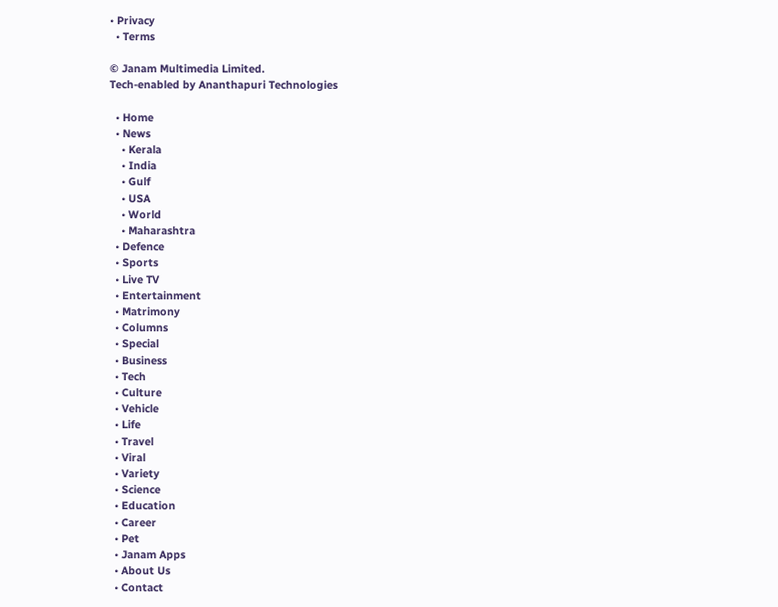• Privacy
  • Terms

© Janam Multimedia Limited.
Tech-enabled by Ananthapuri Technologies

  • Home
  • News
    • Kerala
    • India
    • Gulf
    • USA
    • World
    • Maharashtra
  • Defence
  • Sports
  • Live TV
  • Entertainment
  • Matrimony
  • Columns
  • Special
  • Business
  • Tech
  • Culture
  • Vehicle
  • Life
  • Travel
  • Viral
  • Variety
  • Science
  • Education
  • Career
  • Pet
  • Janam Apps
  • About Us
  • Contact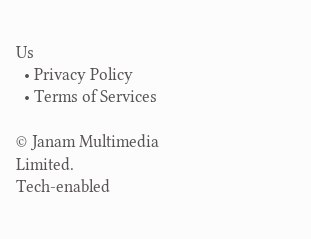Us
  • Privacy Policy
  • Terms of Services

© Janam Multimedia Limited.
Tech-enabled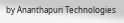by Ananthapuri Technologies